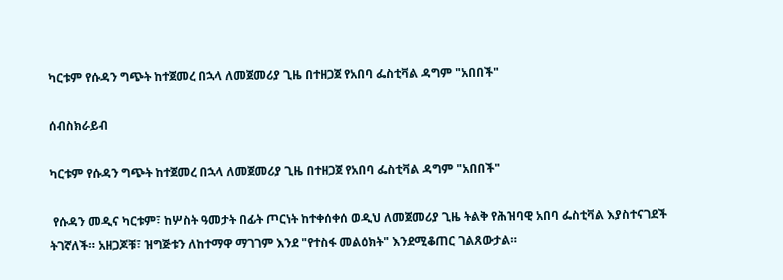ካርቱም የሱዳን ግጭት ከተጀመረ በኋላ ለመጀመሪያ ጊዜ በተዘጋጀ የአበባ ፌስቲቫል ዳግም "አበበች"

ሰብስክራይብ

ካርቱም የሱዳን ግጭት ከተጀመረ በኋላ ለመጀመሪያ ጊዜ በተዘጋጀ የአበባ ፌስቲቫል ዳግም "አበበች"

 የሱዳን መዲና ካርቱም፣ ከሦስት ዓመታት በፊት ጦርነት ከተቀሰቀሰ ወዲህ ለመጀመሪያ ጊዜ ትልቅ የሕዝባዊ አበባ ፌስቲቫል እያስተናገደች ትገኛለች። አዘጋጆቹ፣ ዝግጅቱን ለከተማዋ ማገገም እንደ "የተስፋ መልዕክት" እንደሚቆጠር ገልጸውታል።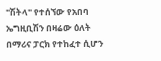"ሽትላ" የተሰኘው የአበባ ኤግዚቢሽን በዛሬው ዕለት በማሪና ፓርክ የተከፈተ ሲሆን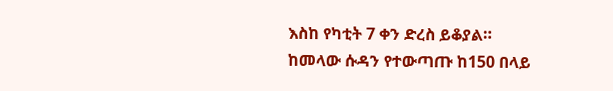እስከ የካቲት 7 ቀን ድረስ ይቆያል። ከመላው ሱዳን የተውጣጡ ከ150 በላይ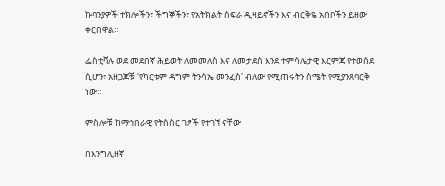ኩባንያዎች ተክሎችን፣ ችግኞችን፣ የአትክልት ስፍራ ዲዛይኖችን እና ብርቅዬ አበቦችን ይዘው ቀርበዋል።

ፌስቲቫሉ ወደ መደበኛ ሕይወት ለመመለስ እና ለመታደስ እንደ ተምሳሌታዊ እርምጃ የተወሰደ ሲሆን፣ አዘጋጆቹ 'የካርቱም ዳግም ትንሳኤ መንፈስ' ብለው የሚጠሩትን ስሜት የሚያንጸባርቅ ነው።

ምስሎቹ ከማኅበራዊ የትስስር ገፆች የተገኘ ናቸው

በእንግሊዘኛ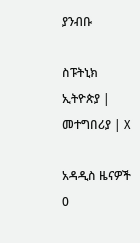ያንብቡ

ስፑትኒክ ኢትዮጵያ | መተግበሪያ | X

አዳዲስ ዜናዎች
0